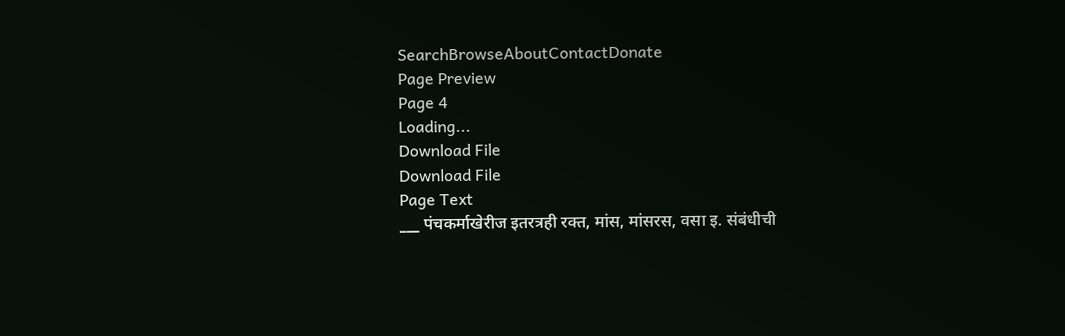SearchBrowseAboutContactDonate
Page Preview
Page 4
Loading...
Download File
Download File
Page Text
___ पंचकर्माखेरीज इतरत्रही रक्त, मांस, मांसरस, वसा इ. संबंधीची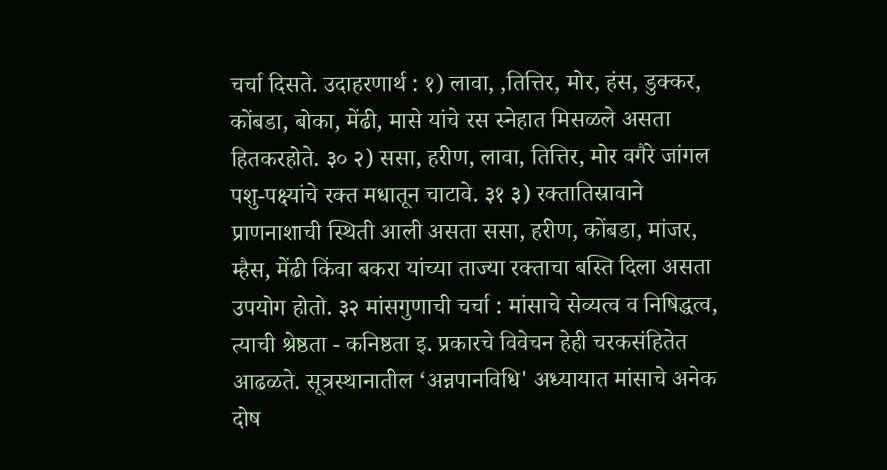चर्चा दिसते. उदाहरणार्थ : १) लावा, ,तित्तिर, मोर, हंस, डुक्कर, कोंबडा, बोका, मेंढी, मासे यांचे रस स्नेहात मिसळले असता हितकरहोते. ३० २) ससा, हरीण, लावा, तित्तिर, मोर वगैरे जांगल पशु-पक्ष्यांचे रक्त मधातून चाटावे. ३१ ३) रक्तातिस्रावाने प्राणनाशाची स्थिती आली असता ससा, हरीण, कोंबडा, मांजर, म्हैस, मेंढी किंवा बकरा यांच्या ताज्या रक्ताचा बस्ति दिला असता उपयोग होतो. ३२ मांसगुणाची चर्चा : मांसाचे सेव्यत्व व निषिद्धत्व, त्याची श्रेष्ठता - कनिष्ठता इ. प्रकारचे विवेचन हेही चरकसंहितेत आढळते. सूत्रस्थानातील ‘अन्नपानविधि' अध्यायात मांसाचे अनेक दोष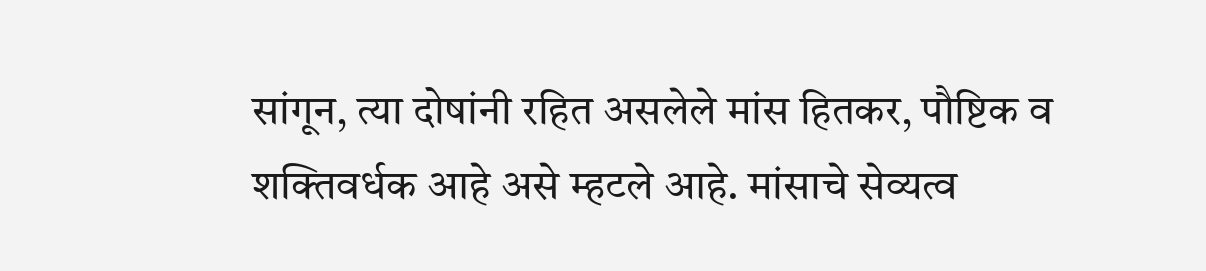सांगून, त्या दोषांनी रहित असलेले मांस हितकर, पौष्टिक व शक्तिवर्धक आहे असे म्हटले आहे. मांसाचे सेव्यत्व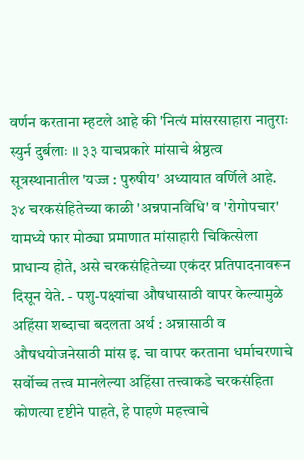वर्णन करताना म्हटले आहे की 'नित्यं मांसरसाहारा नातुराः स्युर्न दुर्बलाः ।। ३३ याचप्रकारे मांसाचे श्रेष्ठत्व सूत्रस्थानातील 'यज्ज : पुरुषीय' अध्यायात वर्णिले आहे. ३४ चरकसंहितेच्या काळी 'अन्नपानविधि' व 'रोगोपचार' यामध्ये फार मोठ्या प्रमाणात मांसाहारी चिकित्सेला प्राधान्य होते, असे चरकसंहितेच्या एकंदर प्रतिपादनावरून दिसून येते. - पशु-पक्ष्यांचा औषधासाठी वापर केल्यामुळे अहिंसा शब्दाचा बदलता अर्थ : अन्नासाठी व औषधयोजनेसाठी मांस इ. चा वापर करताना धर्माचरणाचे सर्वोच्च तत्त्व मानलेल्या अहिंसा तत्त्वाकडे चरकसंहिता कोणत्या दृष्टीने पाहते, हे पाहणे महत्त्वाचे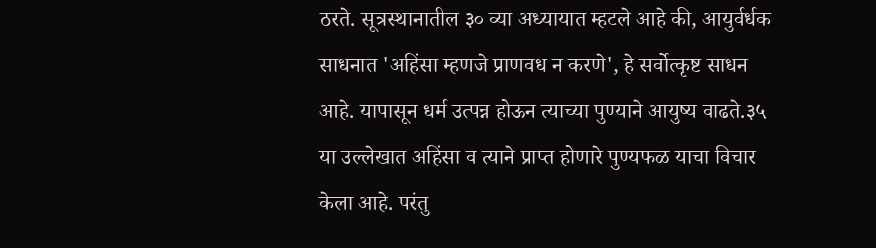ठरते. सूत्रस्थानातील ३० व्या अध्यायात म्हटले आहे की, आयुर्वर्धक साधनात 'अहिंसा म्हणजे प्राणवध न करणे', हे सर्वोत्कृष्ट साधन आहे. यापासून धर्म उत्पन्न होऊन त्याच्या पुण्याने आयुष्य वाढते.३५ या उल्लेखात अहिंसा व त्याने प्राप्त होणारे पुण्यफळ याचा विचार केला आहे. परंतु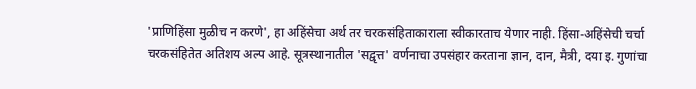'प्राणिहिंसा मुळीच न करणे', हा अहिंसेचा अर्थ तर चरकसंहिताकाराला स्वीकारताच येणार नाही. हिंसा-अहिंसेची चर्चा चरकसंहितेत अतिशय अल्प आहे. सूत्रस्थानातील 'सद्वृत्त' वर्णनाचा उपसंहार करताना ज्ञान, दान, मैत्री, दया इ. गुणांचा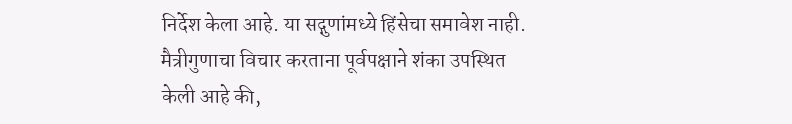निर्देश केला आहे. या सद्गुणांमध्ये हिंसेचा समावेश नाही. मैत्रीगुणाचा विचार करताना पूर्वपक्षाने शंका उपस्थित केली आहे की,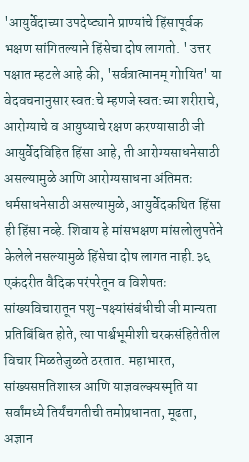'आयुर्वेदाच्या उपदेष्ट्याने प्राण्यांचे हिंसापूर्वक भक्षण सांगितल्याने हिंसेचा दोष लागतो. ' उत्तर पक्षात म्हटले आहे की, 'सर्वत्रात्मानम् गोायित' या वेदवचनानुसार स्वत:चे म्हणजे स्वत:च्या शरीराचे, आरोग्याचे व आयुष्याचे रक्षण करण्यासाठी जी आयुर्वेदविहित हिंसा आहे, ती आरोग्यसाधनेसाठी असल्यामुळे आणि आरोग्यसाधना अंतिमतः धर्मसाधनेसाठी असल्यामुळे, आयुर्वेदकथित हिंसा ही हिंसा नव्हे. शिवाय हे मांसभक्षण मांसलोलुपतेने केलेले नसल्यामुळे हिंसेचा दोष लागत नाही.३६ एकंदरीत वैदिक परंपरेतून व विशेषतः सांख्यविचारातून पशु-पक्ष्यांसंबंधीची जी मान्यता प्रतिबिंबित होते, त्या पार्श्वभूमीशी चरकसंहितेतील विचार मिळतेजुळते ठरतात. महाभारत, सांख्यसप्ततिशास्त्र आणि याज्ञवल्क्यस्मृति या सर्वांमध्ये तिर्यंचगतीची तमोप्रधानता, मूढता, अज्ञान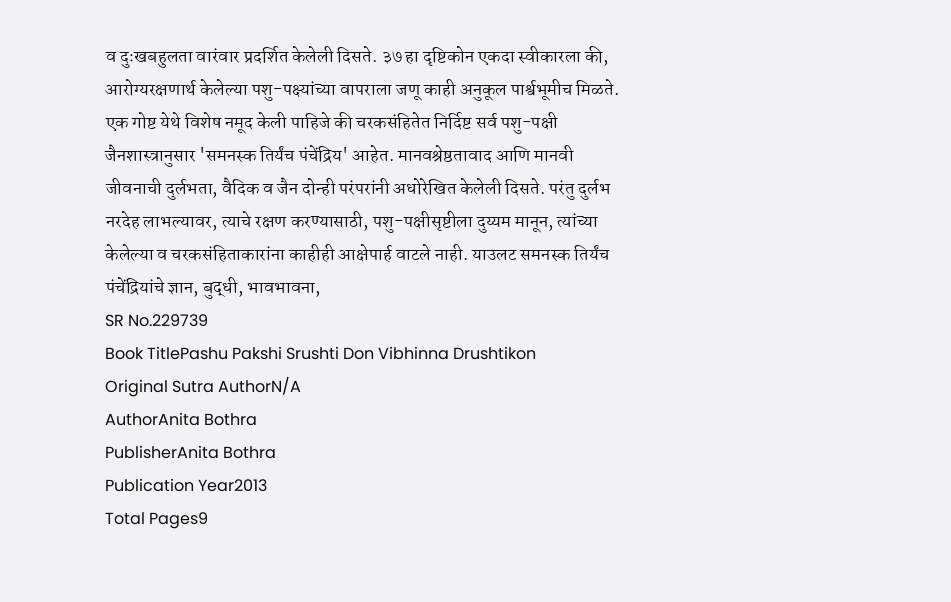व दुःखबहुलता वारंवार प्रदर्शित केलेली दिसते. ३७ हा दृष्टिकोन एकदा स्वीकारला की, आरोग्यरक्षणार्थ केलेल्या पशु-पक्ष्यांच्या वापराला जणू काही अनुकूल पार्श्वभूमीच मिळते. एक गोष्ट येथे विशेष नमूद केली पाहिजे की चरकसंहितेत निर्दिष्ट सर्व पशु-पक्षी जैनशास्त्रानुसार 'समनस्क तिर्यंच पंचेंद्रिय' आहेत. मानवश्रेष्ठतावाद आणि मानवी जीवनाची दुर्लभता, वैदिक व जैन दोन्ही परंपरांनी अधोरेखित केलेली दिसते. परंतु दुर्लभ नरदेह लाभल्यावर, त्याचे रक्षण करण्यासाठी, पशु-पक्षीसृष्टीला दुय्यम मानून, त्यांच्या केलेल्या व चरकसंहिताकारांना काहीही आक्षेपार्ह वाटले नाही. याउलट समनस्क तिर्यंच पंचेंद्रियांचे ज्ञान, बुद्धी, भावभावना,
SR No.229739
Book TitlePashu Pakshi Srushti Don Vibhinna Drushtikon
Original Sutra AuthorN/A
AuthorAnita Bothra
PublisherAnita Bothra
Publication Year2013
Total Pages9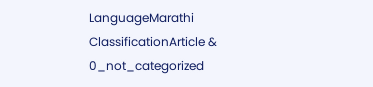LanguageMarathi
ClassificationArticle & 0_not_categorized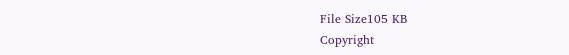File Size105 KB
Copyright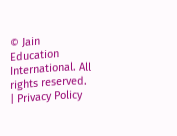© Jain Education International. All rights reserved. | Privacy Policy